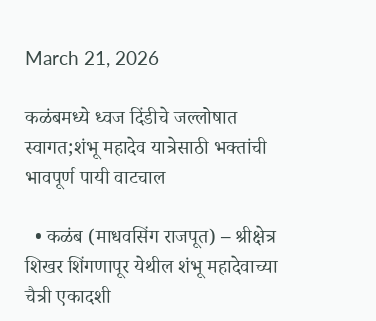March 21, 2026

कळंबमध्ये ध्वज दिंडीचे जल्लोषात स्वागत;शंभू महादेव यात्रेसाठी भक्तांची भावपूर्ण पायी वाटचाल

  • कळंब (माधवसिंग राजपूत) – श्रीक्षेत्र शिखर शिंगणापूर येथील शंभू महादेवाच्या चैत्री एकादशी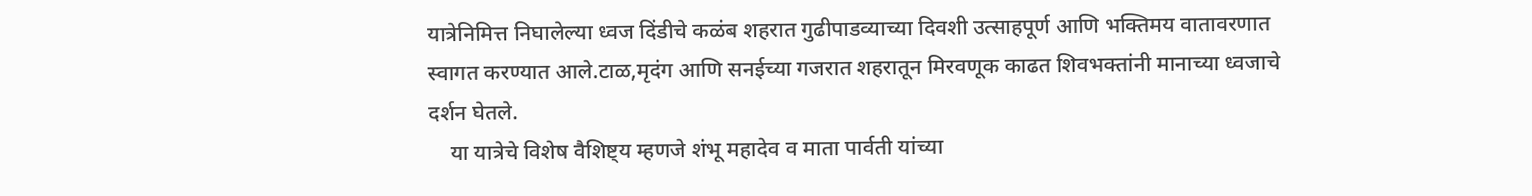यात्रेनिमित्त निघालेल्या ध्वज दिंडीचे कळंब शहरात गुढीपाडव्याच्या दिवशी उत्साहपूर्ण आणि भक्तिमय वातावरणात स्वागत करण्यात आले.टाळ,मृदंग आणि सनईच्या गजरात शहरातून मिरवणूक काढत शिवभक्तांनी मानाच्या ध्वजाचे दर्शन घेतले.
    या यात्रेचे विशेष वैशिष्ट्य म्हणजे शंभू महादेव व माता पार्वती यांच्या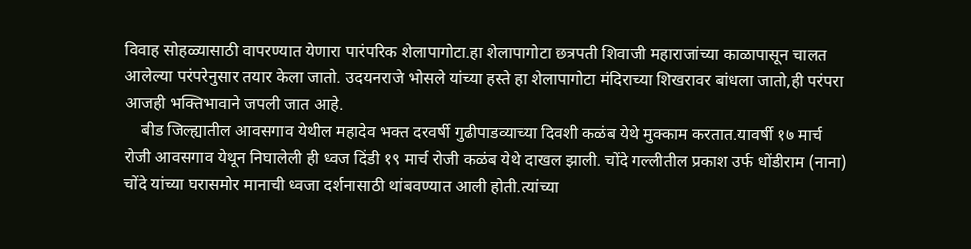विवाह सोहळ्यासाठी वापरण्यात येणारा पारंपरिक शेलापागोटा.हा शेलापागोटा छत्रपती शिवाजी महाराजांच्या काळापासून चालत आलेल्या परंपरेनुसार तयार केला जातो. उदयनराजे भोसले यांच्या हस्ते हा शेलापागोटा मंदिराच्या शिखरावर बांधला जातो,ही परंपरा आजही भक्तिभावाने जपली जात आहे.
    बीड जिल्ह्यातील आवसगाव येथील महादेव भक्त दरवर्षी गुढीपाडव्याच्या दिवशी कळंब येथे मुक्काम करतात.यावर्षी १७ मार्च रोजी आवसगाव येथून निघालेली ही ध्वज दिंडी १९ मार्च रोजी कळंब येथे दाखल झाली. चोंदे गल्लीतील प्रकाश उर्फ धोंडीराम (नाना) चोंदे यांच्या घरासमोर मानाची ध्वजा दर्शनासाठी थांबवण्यात आली होती.त्यांच्या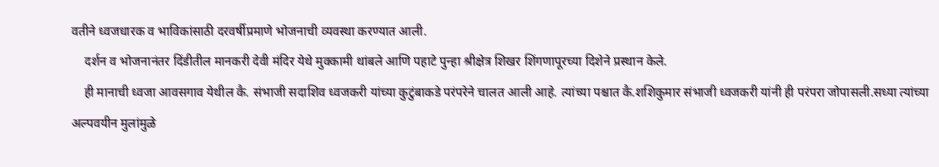वतीने ध्वजधारक व भाविकांसाठी दरवर्षीप्रमाणे भोजनाची व्यवस्था करण्यात आली.
    दर्शन व भोजनानंतर दिंडीतील मानकरी देवी मंदिर येथे मुक्कामी थांबले आणि पहाटे पुन्हा श्रीक्षेत्र शिखर शिंगणापूरच्या दिशेने प्रस्थान केले.
    ही मानाची ध्वजा आवसगाव येथील कै. संभाजी सदाशिव ध्वजकरी यांच्या कुटुंबाकडे परंपरेने चालत आली आहे. त्यांच्या पश्चात कै.शशिकुमार संभाजी ध्वजकरी यांनी ही परंपरा जोपासली.सध्या त्यांच्या अल्पवयीन मुलांमुळे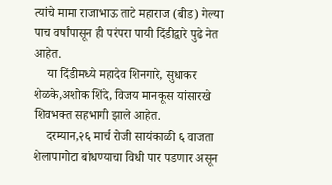त्यांचे मामा राजाभाऊ ताटे महाराज (बीड) गेल्या पाच वर्षांपासून ही परंपरा पायी दिंडीद्वारे पुढे नेत आहेत.
    या दिंडीमध्ये महादेव शिनगारे, सुधाकर शेळके,अशोक शिंदे, विजय मानकूस यांसारखे शिवभक्त सहभागी झाले आहेत.
    दरम्यान,२६ मार्च रोजी सायंकाळी ६ वाजता शेलापागोटा बांधण्याचा विधी पार पडणार असून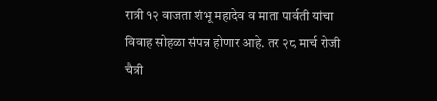रात्री १२ वाजता शंभू महादेव व माता पार्वती यांचा विवाह सोहळा संपन्न होणार आहे. तर २८ मार्च रोजी चैत्री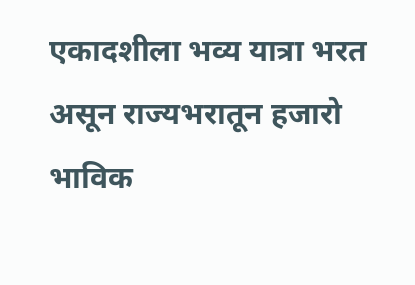एकादशीला भव्य यात्रा भरत असून राज्यभरातून हजारो भाविक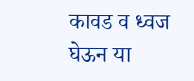कावड व ध्वज घेऊन या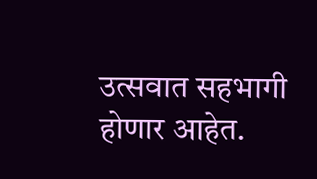उत्सवात सहभागी होणार आहेत.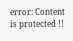error: Content is protected !!